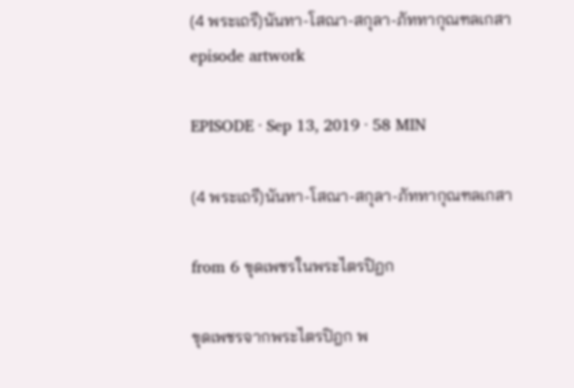(4 พระเถรี)นันทา-โสณา-สกุลา-ภัททากุณฑลเกสา episode artwork

EPISODE · Sep 13, 2019 · 58 MIN

(4 พระเถรี)นันทา-โสณา-สกุลา-ภัททากุณฑลเกสา

from 6 ขุดเพชรในพระไตรปิฏก

ขุดเพชรจากพระไตรปิฎก พ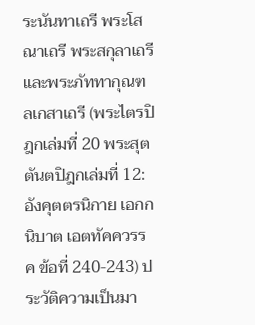ระนันทาเถรี พระโสณาเถรี พระสกุลาเถรี และพระภัททากุณฑลเกสาเถรี (พระไตรปิฎกเล่มที่ 20 พระสุตตันตปิฎกเล่มที่ 12: อังคุตตรนิกาย เอกกนิบาต เอตทัคควรรค ข้อที่ 240-243) ประวัติความเป็นมา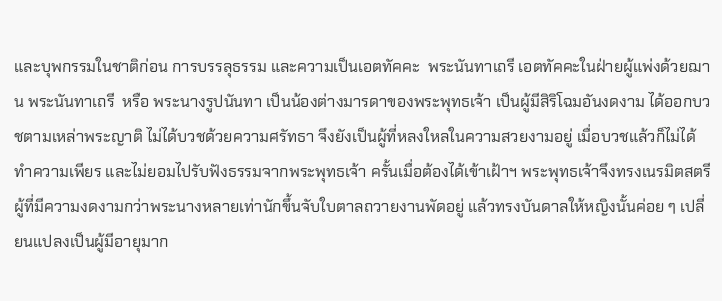และบุพกรรมในชาติก่อน การบรรลุธรรม และความเป็นเอตทัคคะ  พระนันทาเถรี เอตทัคคะในฝ่ายผู้แพ่งด้วยฌาน พระนันทาเถรี  หรือ พระนางรูปนันทา เป็นน้องต่างมารดาของพระพุทธเจ้า เป็นผู้มีสิริโฉมอันงดงาม ได้ออกบวชตามเหล่าพระญาติ ไม่ได้บวชด้วยความศรัทธา จึงยังเป็นผู้ที่หลงใหลในความสวยงามอยู่ เมื่อบวชแล้วก็ไม่ได้ทำความเพียร และไม่ยอมไปรับฟังธรรมจากพระพุทธเจ้า ครั้นเมื่อต้องได้เข้าเฝ้าฯ พระพุทธเจ้าจึงทรงเนรมิตสตรีผู้ที่มีความงดงามกว่าพระนางหลายเท่านักขึ้นจับใบตาลถวายงานพัดอยู่ แล้วทรงบันดาลให้หญิงนั้นค่อย ๆ เปลี่ยนแปลงเป็นผู้มีอายุมาก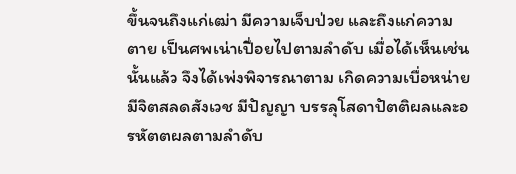ขึ้นจนถึงแก่เฒ่า มีความเจ็บป่วย และถึงแก่ความตาย เป็นศพเน่าเปื่อยไปตามลำดับ เมื่อได้เห็นเช่นนั้นแล้ว จึงได้เพ่งพิจารณาตาม เกิดความเบื่อหน่าย มีจิตสลดสังเวช มีปัญญา บรรลุโสดาปัตติผลและอรหัตตผลตามลำดับ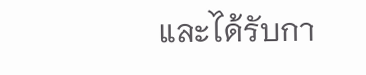และได้รับกา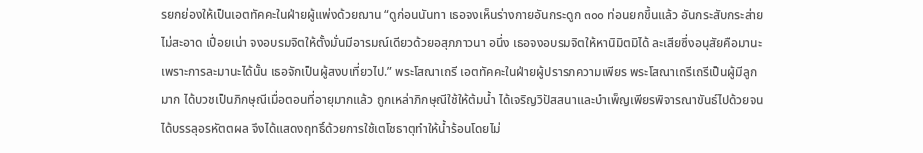รยกย่องให้เป็นเอตทัคคะในฝ่ายผู้แพ่งด้วยฌาน “ดูก่อนนันทา เธอจงเห็นร่างกายอันกระดูก ๓๐๐ ท่อนยกขึ้นแล้ว อันกระสับกระส่าย ไม่สะอาด เปื่อยเน่า จงอบรมจิตให้ตั้งมั่นมีอารมณ์เดียวด้วยอสุภภาวนา อนึ่ง เธอจงอบรมจิตให้หานิมิตมิได้ ละเสียซึ่งอนุสัยคือมานะ เพราะการละมานะได้นั้น เธอจักเป็นผู้สงบเที่ยวไป.” พระโสณาเถรี เอตทัคคะในฝ่ายผู้ปรารภความเพียร พระโสณาเถรีเถรีเป็นผู้มีลูกมาก ได้บวชเป็นภิกษุณีเมื่อตอนที่อายุมากแล้ว ถูกเหล่าภิกษุณีใช้ให้ต้มน้ำ ได้เจริญวิปัสสนาและบำเพ็ญเพียรพิจารณาขันธ์ไปด้วยจนได้บรรลุอรหัตตผล จึงได้แสดงฤทธิ์ด้วยการใช้เตโชธาตุทำให้น้ำร้อนโดยไม่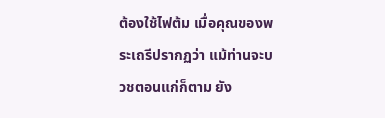ต้องใช้ไฟต้ม เมื่อคุณของพระเถรีปรากฏว่า แม้ท่านจะบวชตอนแก่ก็ตาม ยัง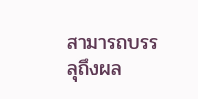สามารถบรรลุถึงผล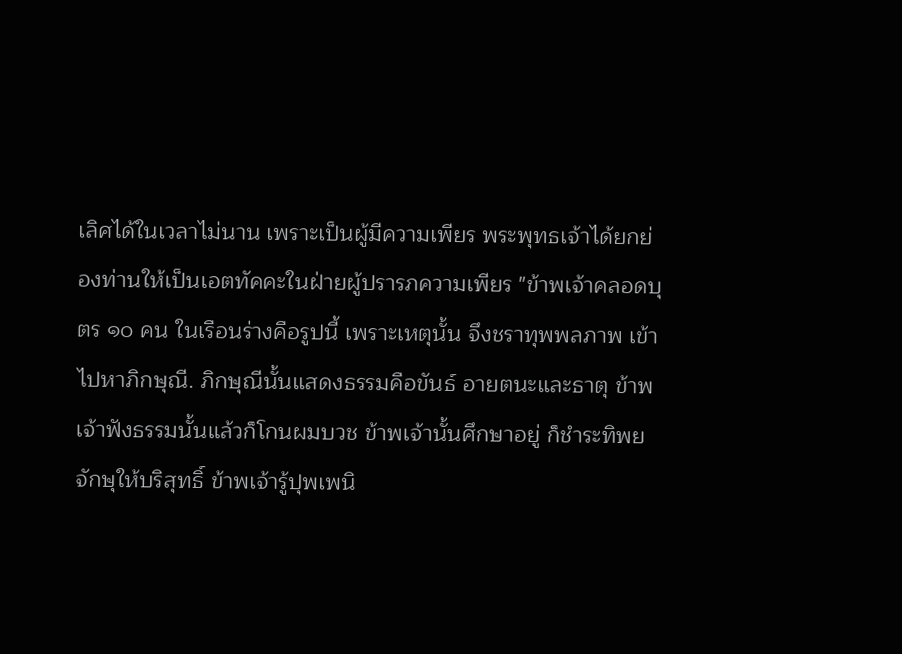เลิศได้ในเวลาไม่นาน เพราะเป็นผู้มีความเพียร พระพุทธเจ้าได้ยกย่องท่านให้เป็นเอตทัคคะในฝ่ายผู้ปรารภความเพียร "ข้าพเจ้าคลอดบุตร ๑๐ คน ในเรือนร่างคือรูปนี้ เพราะเหตุนั้น จึงชราทุพพลภาพ เข้าไปหาภิกษุณี. ภิกษุณีนั้นแสดงธรรมคือขันธ์ อายตนะและธาตุ ข้าพเจ้าฟังธรรมนั้นแล้วก็โกนผมบวช ข้าพเจ้านั้นศึกษาอยู่ ก็ชำระทิพยจักษุให้บริสุทธิ์ ข้าพเจ้ารู้ปุพเพนิ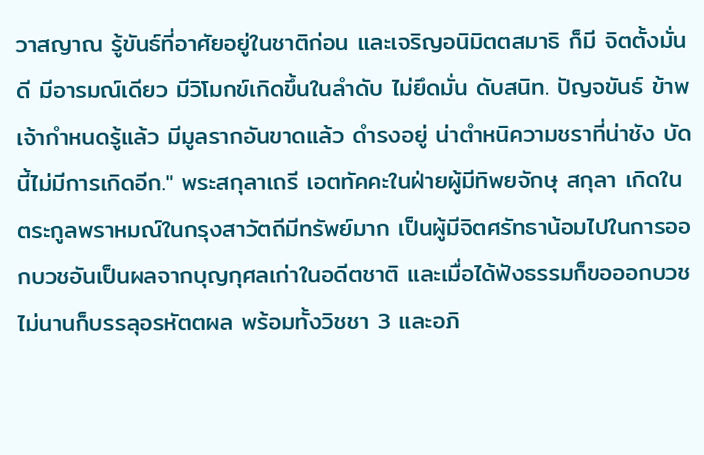วาสญาณ รู้ขันธ์ที่อาศัยอยู่ในชาติก่อน และเจริญอนิมิตตสมาธิ ก็มี จิตตั้งมั่นดี มีอารมณ์เดียว มีวิโมกข์เกิดขึ้นในลำดับ ไม่ยึดมั่น ดับสนิท. ปัญจขันธ์ ข้าพเจ้ากำหนดรู้แล้ว มีมูลรากอันขาดแล้ว ดำรงอยู่ น่าตำหนิความชราที่น่าชัง บัดนี้ไม่มีการเกิดอีก." พระสกุลาเถรี เอตทัคคะในฝ่ายผู้มีทิพยจักษุ สกุลา เกิดในตระกูลพราหมณ์ในกรุงสาวัตถีมีทรัพย์มาก เป็นผู้มีจิตศรัทธาน้อมไปในการออกบวชอันเป็นผลจากบุญกุศลเก่าในอดีตชาติ และเมื่อได้ฟังธรรมก็ขอออกบวช ไม่นานก็บรรลุอรหัตตผล พร้อมทั้งวิชชา 3 และอภิ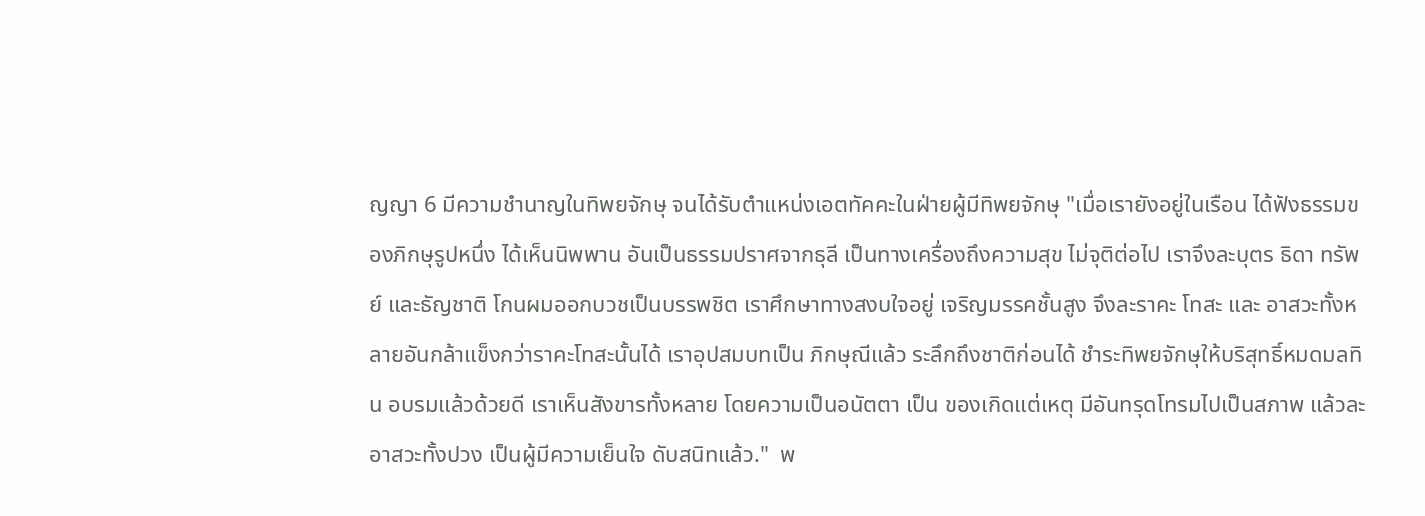ญญา 6 มีความชำนาญในทิพยจักษุ จนได้รับตำแหน่งเอตทัคคะในฝ่ายผู้มีทิพยจักษุ "เมื่อเรายังอยู่ในเรือน ได้ฟังธรรมของภิกษุรูปหนึ่ง ได้เห็นนิพพาน อันเป็นธรรมปราศจากธุลี เป็นทางเครื่องถึงความสุข ไม่จุติต่อไป เราจึงละบุตร ธิดา ทรัพย์ และธัญชาติ โกนผมออกบวชเป็นบรรพชิต เราศึกษาทางสงบใจอยู่ เจริญมรรคชั้นสูง จึงละราคะ โทสะ และ อาสวะทั้งหลายอันกล้าแข็งกว่าราคะโทสะนั้นได้ เราอุปสมบทเป็น ภิกษุณีแล้ว ระลึกถึงชาติก่อนได้ ชำระทิพยจักษุให้บริสุทธิ์หมดมลทิน อบรมแล้วด้วยดี เราเห็นสังขารทั้งหลาย โดยความเป็นอนัตตา เป็น ของเกิดแต่เหตุ มีอันทรุดโทรมไปเป็นสภาพ แล้วละอาสวะทั้งปวง เป็นผู้มีความเย็นใจ ดับสนิทแล้ว."  พ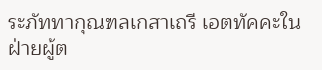ระภัททากุณฑลเกสาเถรี เอตทัคคะในฝ่ายผู้ต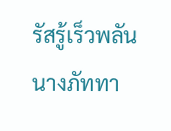รัสรู้เร็วพลัน นางภัททา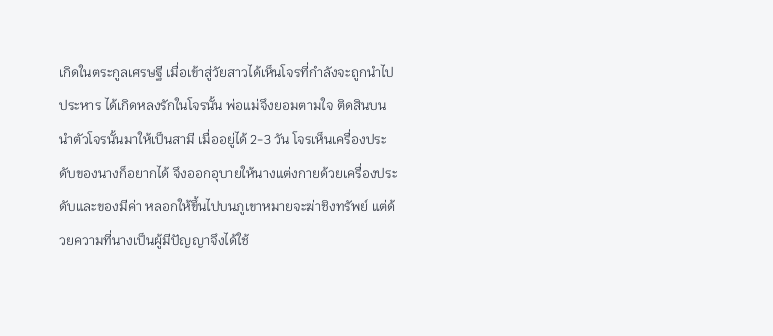เกิดในตระกูลเศรษฐี เมื่อเข้าสู่วัยสาวได้เห็นโจรที่กำลังจะถูกนำไปประหาร ได้เกิดหลงรักในโจรนั้น พ่อแม่จึงยอมตามใจ ติดสินบนนำตัวโจรนั้นมาให้เป็นสามี เมื่ออยู่ได้ 2-3 วัน โจรเห็นเครื่องประดับของนางก็อยากได้ จึงออกอุบายให้นางแต่งกายด้วยเครื่องประดับและของมีค่า หลอกให้ขึ้นไปบนภูเขาหมายจะฆ่าชิงทรัพย์ แต่ด้วยความที่นางเป็นผู้มีปัญญาจึงได้ใช้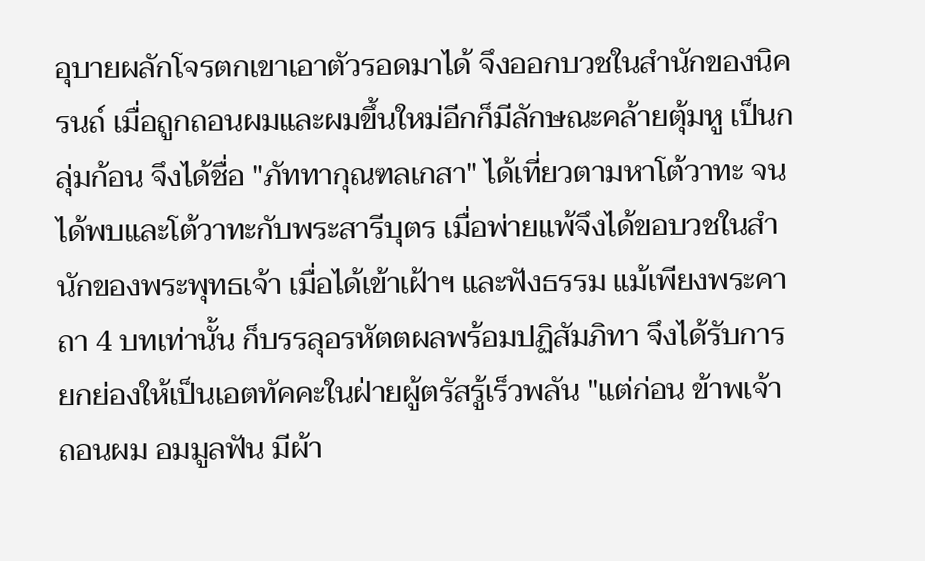อุบายผลักโจรตกเขาเอาตัวรอดมาได้ จึงออกบวชในสำนักของนิครนถ์ เมื่อถูกถอนผมและผมขึ้นใหม่อีกก็มีลักษณะคล้ายตุ้มหู เป็นกลุ่มก้อน จึงได้ชื่อ "ภัททากุณฑลเกสา" ได้เที่ยวตามหาโต้วาทะ จนได้พบและโต้วาทะกับพระสารีบุตร เมื่อพ่ายแพ้จึงได้ขอบวชในสำนักของพระพุทธเจ้า เมื่อได้เข้าเฝ้าฯ และฟังธรรม แม้เพียงพระคาถา 4 บทเท่านั้น ก็บรรลุอรหัตตผลพร้อมปฏิสัมภิทา จึงได้รับการยกย่องให้เป็นเอตทัคคะในฝ่ายผู้ตรัสรู้เร็วพลัน "แต่ก่อน ข้าพเจ้าถอนผม อมมูลฟัน มีผ้า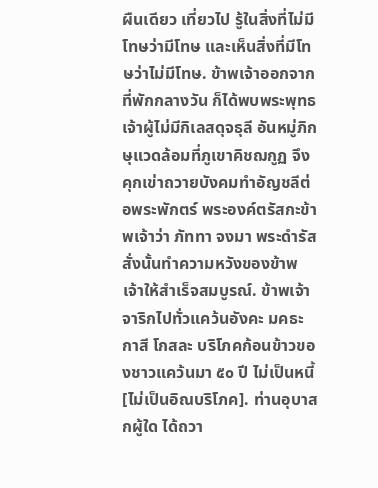ผืนเดียว เที่ยวไป รู้ในสิ่งที่ไม่มีโทษว่ามีโทษ และเห็นสิ่งที่มีโทษว่าไม่มีโทษ. ข้าพเจ้าออกจากที่พักกลางวัน ก็ได้พบพระพุทธเจ้าผู้ไม่มีกิเลสดุจธุลี อันหมู่ภิกษุแวดล้อมที่ภูเขาคิชฌกูฏ จึงคุกเข่าถวายบังคมทำอัญชลีต่อพระพักตร์ พระองค์ตรัสกะข้าพเจ้าว่า ภัททา จงมา พระดำรัสสั่งนั้นทำความหวังของข้าพเจ้าให้สำเร็จสมบูรณ์. ข้าพเจ้าจาริกไปทั่วแคว้นอังคะ มคธะ กาสี โกสละ บริโภคก้อนข้าวของชาวแคว้นมา ๕๐ ปี ไม่เป็นหนี้ [ไม่เป็นอิณบริโภค]. ท่านอุบาสกผู้ใด ได้ถวา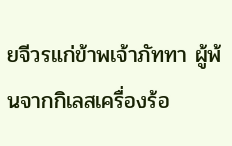ยจีวรแก่ข้าพเจ้าภัททา ผู้พ้นจากกิเลสเครื่องร้อ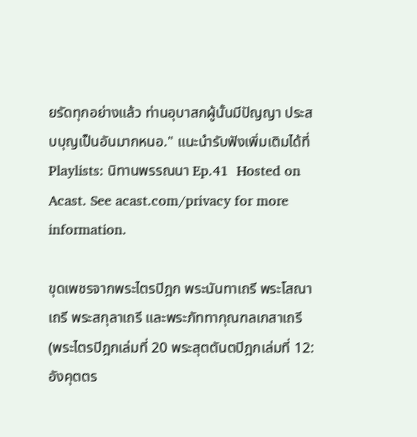ยรัดทุกอย่างแล้ว ท่านอุบาสกผู้นั้นมีปัญญา ประสบบุญเป็นอันมากหนอ." แนะนำรับฟังเพิ่มเติมได้ที่ Playlists: นิทานพรรณนา Ep.41  Hosted on Acast. See acast.com/privacy for more information.

ขุดเพชรจากพระไตรปิฎก พระนันทาเถรี พระโสณาเถรี พระสกุลาเถรี และพระภัททากุณฑลเกสาเถรี (พระไตรปิฎกเล่มที่ 20 พระสุตตันตปิฎกเล่มที่ 12: อังคุตตร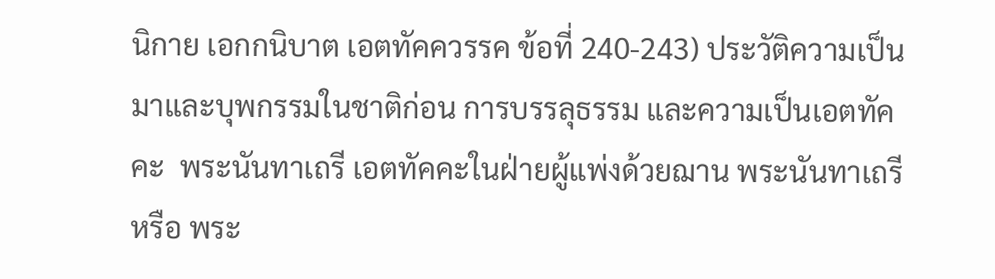นิกาย เอกกนิบาต เอตทัคควรรค ข้อที่ 240-243) ประวัติความเป็นมาและบุพกรรมในชาติก่อน การบรรลุธรรม และความเป็นเอตทัคคะ  พระนันทาเถรี เอตทัคคะในฝ่ายผู้แพ่งด้วยฌาน พระนันทาเถรี  หรือ พระ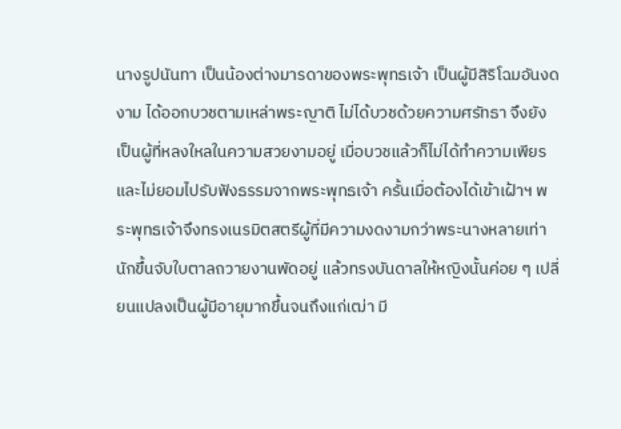นางรูปนันทา เป็นน้องต่างมารดาของพระพุทธเจ้า เป็นผู้มีสิริโฉมอันงดงาม ได้ออกบวชตามเหล่าพระญาติ ไม่ได้บวชด้วยความศรัทธา จึงยังเป็นผู้ที่หลงใหลในความสวยงามอยู่ เมื่อบวชแล้วก็ไม่ได้ทำความเพียร และไม่ยอมไปรับฟังธรรมจากพระพุทธเจ้า ครั้นเมื่อต้องได้เข้าเฝ้าฯ พระพุทธเจ้าจึงทรงเนรมิตสตรีผู้ที่มีความงดงามกว่าพระนางหลายเท่านักขึ้นจับใบตาลถวายงานพัดอยู่ แล้วทรงบันดาลให้หญิงนั้นค่อย ๆ เปลี่ยนแปลงเป็นผู้มีอายุมากขึ้นจนถึงแก่เฒ่า มี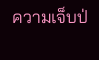ความเจ็บป่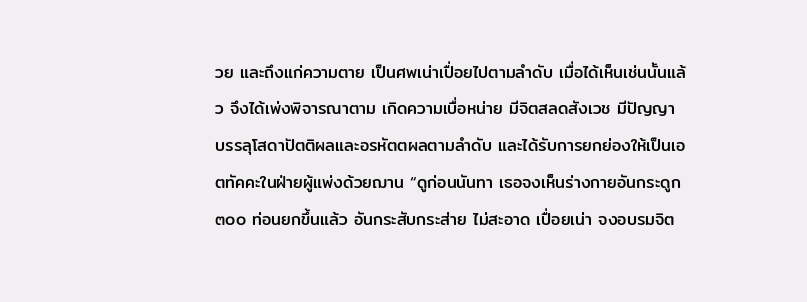วย และถึงแก่ความตาย เป็นศพเน่าเปื่อยไปตามลำดับ เมื่อได้เห็นเช่นนั้นแล้ว จึงได้เพ่งพิจารณาตาม เกิดความเบื่อหน่าย มีจิตสลดสังเวช มีปัญญา บรรลุโสดาปัตติผลและอรหัตตผลตามลำดับ และได้รับการยกย่องให้เป็นเอตทัคคะในฝ่ายผู้แพ่งด้วยฌาน “ดูก่อนนันทา เธอจงเห็นร่างกายอันกระดูก ๓๐๐ ท่อนยกขึ้นแล้ว อันกระสับกระส่าย ไม่สะอาด เปื่อยเน่า จงอบรมจิต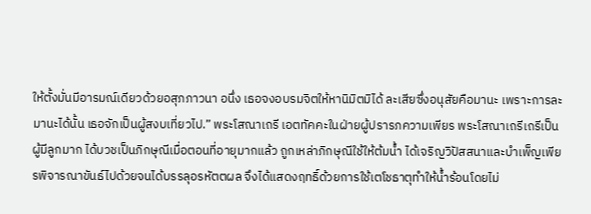ให้ตั้งมั่นมีอารมณ์เดียวด้วยอสุภภาวนา อนึ่ง เธอจงอบรมจิตให้หานิมิตมิได้ ละเสียซึ่งอนุสัยคือมานะ เพราะการละมานะได้นั้น เธอจักเป็นผู้สงบเที่ยวไป.” พระโสณาเถรี เอตทัคคะในฝ่ายผู้ปรารภความเพียร พระโสณาเถรีเถรีเป็นผู้มีลูกมาก ได้บวชเป็นภิกษุณีเมื่อตอนที่อายุมากแล้ว ถูกเหล่าภิกษุณีใช้ให้ต้มน้ำ ได้เจริญวิปัสสนาและบำเพ็ญเพียรพิจารณาขันธ์ไปด้วยจนได้บรรลุอรหัตตผล จึงได้แสดงฤทธิ์ด้วยการใช้เตโชธาตุทำให้น้ำร้อนโดยไม่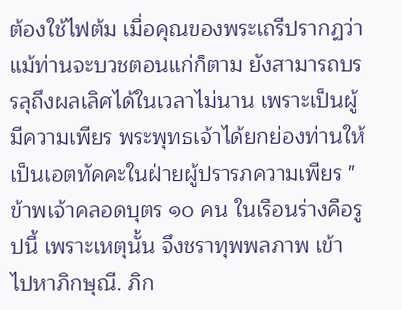ต้องใช้ไฟต้ม เมื่อคุณของพระเถรีปรากฏว่า แม้ท่านจะบวชตอนแก่ก็ตาม ยังสามารถบรรลุถึงผลเลิศได้ในเวลาไม่นาน เพราะเป็นผู้มีความเพียร พระพุทธเจ้าได้ยกย่องท่านให้เป็นเอตทัคคะในฝ่ายผู้ปรารภความเพียร "ข้าพเจ้าคลอดบุตร ๑๐ คน ในเรือนร่างคือรูปนี้ เพราะเหตุนั้น จึงชราทุพพลภาพ เข้าไปหาภิกษุณี. ภิก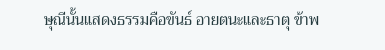ษุณีนั้นแสดงธรรมคือขันธ์ อายตนะและธาตุ ข้าพ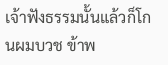เจ้าฟังธรรมนั้นแล้วก็โกนผมบวช ข้าพ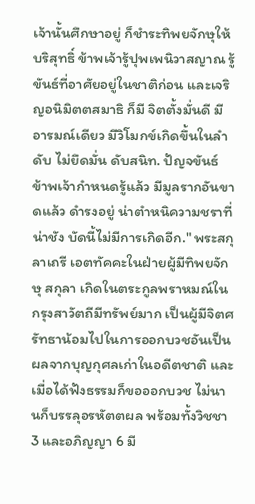เจ้านั้นศึกษาอยู่ ก็ชำระทิพยจักษุให้บริสุทธิ์ ข้าพเจ้ารู้ปุพเพนิวาสญาณ รู้ขันธ์ที่อาศัยอยู่ในชาติก่อน และเจริญอนิมิตตสมาธิ ก็มี จิตตั้งมั่นดี มีอารมณ์เดียว มีวิโมกข์เกิดขึ้นในลำดับ ไม่ยึดมั่น ดับสนิท. ปัญจขันธ์ ข้าพเจ้ากำหนดรู้แล้ว มีมูลรากอันขาดแล้ว ดำรงอยู่ น่าตำหนิความชราที่น่าชัง บัดนี้ไม่มีการเกิดอีก." พระสกุลาเถรี เอตทัคคะในฝ่ายผู้มีทิพยจักษุ สกุลา เกิดในตระกูลพราหมณ์ในกรุงสาวัตถีมีทรัพย์มาก เป็นผู้มีจิตศรัทธาน้อมไปในการออกบวชอันเป็นผลจากบุญกุศลเก่าในอดีตชาติ และเมื่อได้ฟังธรรมก็ขอออกบวช ไม่นานก็บรรลุอรหัตตผล พร้อมทั้งวิชชา 3 และอภิญญา 6 มี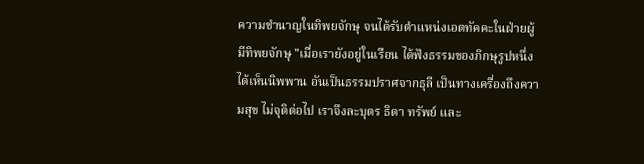ความชำนาญในทิพยจักษุ จนได้รับตำแหน่งเอตทัคคะในฝ่ายผู้มีทิพยจักษุ "เมื่อเรายังอยู่ในเรือน ได้ฟังธรรมของภิกษุรูปหนึ่ง ได้เห็นนิพพาน อันเป็นธรรมปราศจากธุลี เป็นทางเครื่องถึงความสุข ไม่จุติต่อไป เราจึงละบุตร ธิดา ทรัพย์ และ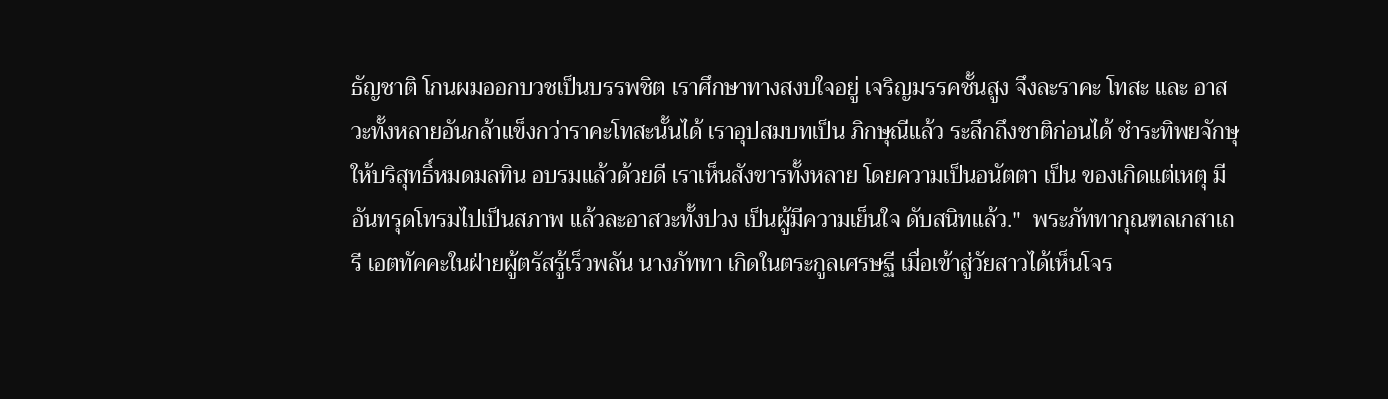ธัญชาติ โกนผมออกบวชเป็นบรรพชิต เราศึกษาทางสงบใจอยู่ เจริญมรรคชั้นสูง จึงละราคะ โทสะ และ อาสวะทั้งหลายอันกล้าแข็งกว่าราคะโทสะนั้นได้ เราอุปสมบทเป็น ภิกษุณีแล้ว ระลึกถึงชาติก่อนได้ ชำระทิพยจักษุให้บริสุทธิ์หมดมลทิน อบรมแล้วด้วยดี เราเห็นสังขารทั้งหลาย โดยความเป็นอนัตตา เป็น ของเกิดแต่เหตุ มีอันทรุดโทรมไปเป็นสภาพ แล้วละอาสวะทั้งปวง เป็นผู้มีความเย็นใจ ดับสนิทแล้ว."  พระภัททากุณฑลเกสาเถรี เอตทัคคะในฝ่ายผู้ตรัสรู้เร็วพลัน นางภัททา เกิดในตระกูลเศรษฐี เมื่อเข้าสู่วัยสาวได้เห็นโจร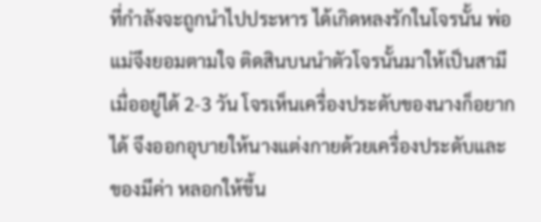ที่กำลังจะถูกนำไปประหาร ได้เกิดหลงรักในโจรนั้น พ่อแม่จึงยอมตามใจ ติดสินบนนำตัวโจรนั้นมาให้เป็นสามี เมื่ออยู่ได้ 2-3 วัน โจรเห็นเครื่องประดับของนางก็อยากได้ จึงออกอุบายให้นางแต่งกายด้วยเครื่องประดับและของมีค่า หลอกให้ขึ้น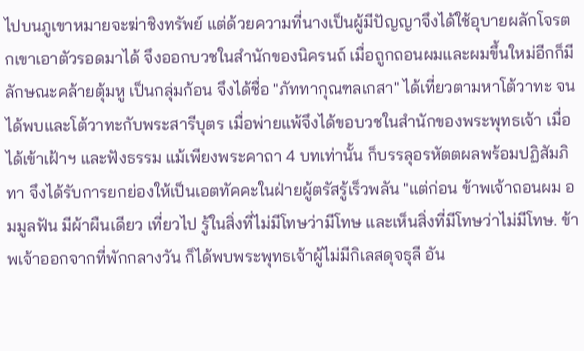ไปบนภูเขาหมายจะฆ่าชิงทรัพย์ แต่ด้วยความที่นางเป็นผู้มีปัญญาจึงได้ใช้อุบายผลักโจรตกเขาเอาตัวรอดมาได้ จึงออกบวชในสำนักของนิครนถ์ เมื่อถูกถอนผมและผมขึ้นใหม่อีกก็มีลักษณะคล้ายตุ้มหู เป็นกลุ่มก้อน จึงได้ชื่อ "ภัททากุณฑลเกสา" ได้เที่ยวตามหาโต้วาทะ จนได้พบและโต้วาทะกับพระสารีบุตร เมื่อพ่ายแพ้จึงได้ขอบวชในสำนักของพระพุทธเจ้า เมื่อได้เข้าเฝ้าฯ และฟังธรรม แม้เพียงพระคาถา 4 บทเท่านั้น ก็บรรลุอรหัตตผลพร้อมปฏิสัมภิทา จึงได้รับการยกย่องให้เป็นเอตทัคคะในฝ่ายผู้ตรัสรู้เร็วพลัน "แต่ก่อน ข้าพเจ้าถอนผม อมมูลฟัน มีผ้าผืนเดียว เที่ยวไป รู้ในสิ่งที่ไม่มีโทษว่ามีโทษ และเห็นสิ่งที่มีโทษว่าไม่มีโทษ. ข้าพเจ้าออกจากที่พักกลางวัน ก็ได้พบพระพุทธเจ้าผู้ไม่มีกิเลสดุจธุลี อัน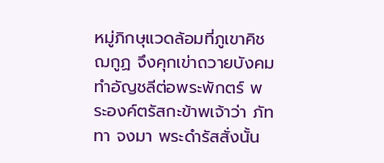หมู่ภิกษุแวดล้อมที่ภูเขาคิชฌกูฏ จึงคุกเข่าถวายบังคมทำอัญชลีต่อพระพักตร์ พระองค์ตรัสกะข้าพเจ้าว่า ภัททา จงมา พระดำรัสสั่งนั้น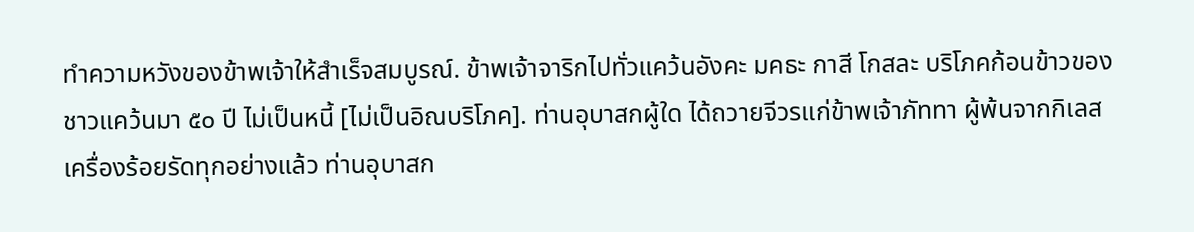ทำความหวังของข้าพเจ้าให้สำเร็จสมบูรณ์. ข้าพเจ้าจาริกไปทั่วแคว้นอังคะ มคธะ กาสี โกสละ บริโภคก้อนข้าวของชาวแคว้นมา ๕๐ ปี ไม่เป็นหนี้ [ไม่เป็นอิณบริโภค]. ท่านอุบาสกผู้ใด ได้ถวายจีวรแก่ข้าพเจ้าภัททา ผู้พ้นจากกิเลสเครื่องร้อยรัดทุกอย่างแล้ว ท่านอุบาสก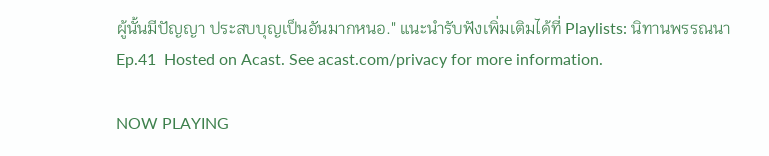ผู้นั้นมีปัญญา ประสบบุญเป็นอันมากหนอ." แนะนำรับฟังเพิ่มเติมได้ที่ Playlists: นิทานพรรณนา Ep.41  Hosted on Acast. See acast.com/privacy for more information.

NOW PLAYING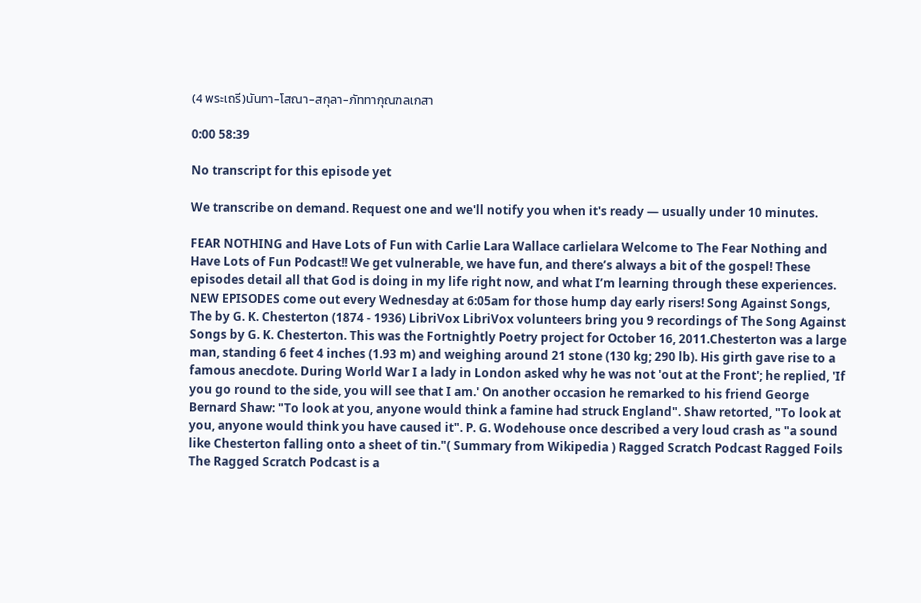(4 พระเถรี)นันทา-โสณา-สกุลา-ภัททากุณฑลเกสา

0:00 58:39

No transcript for this episode yet

We transcribe on demand. Request one and we'll notify you when it's ready — usually under 10 minutes.

FEAR NOTHING and Have Lots of Fun with Carlie Lara Wallace carlielara Welcome to The Fear Nothing and Have Lots of Fun Podcast!! We get vulnerable, we have fun, and there’s always a bit of the gospel! These episodes detail all that God is doing in my life right now, and what I’m learning through these experiences. NEW EPISODES come out every Wednesday at 6:05am for those hump day early risers! Song Against Songs, The by G. K. Chesterton (1874 - 1936) LibriVox LibriVox volunteers bring you 9 recordings of The Song Against Songs by G. K. Chesterton. This was the Fortnightly Poetry project for October 16, 2011.Chesterton was a large man, standing 6 feet 4 inches (1.93 m) and weighing around 21 stone (130 kg; 290 lb). His girth gave rise to a famous anecdote. During World War I a lady in London asked why he was not 'out at the Front'; he replied, 'If you go round to the side, you will see that I am.' On another occasion he remarked to his friend George Bernard Shaw: "To look at you, anyone would think a famine had struck England". Shaw retorted, "To look at you, anyone would think you have caused it". P. G. Wodehouse once described a very loud crash as "a sound like Chesterton falling onto a sheet of tin."( Summary from Wikipedia ) Ragged Scratch Podcast Ragged Foils The Ragged Scratch Podcast is a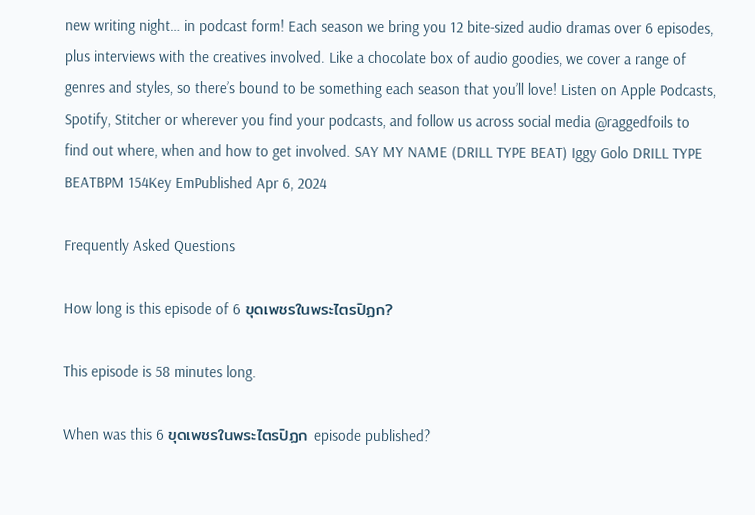new writing night… in podcast form! Each season we bring you 12 bite-sized audio dramas over 6 episodes, plus interviews with the creatives involved. Like a chocolate box of audio goodies, we cover a range of genres and styles, so there’s bound to be something each season that you’ll love! Listen on Apple Podcasts, Spotify, Stitcher or wherever you find your podcasts, and follow us across social media @raggedfoils to find out where, when and how to get involved. SAY MY NAME (DRILL TYPE BEAT) Iggy Golo DRILL TYPE BEATBPM 154Key EmPublished Apr 6, 2024

Frequently Asked Questions

How long is this episode of 6 ขุดเพชรในพระไตรปิฏก?

This episode is 58 minutes long.

When was this 6 ขุดเพชรในพระไตรปิฏก episode published?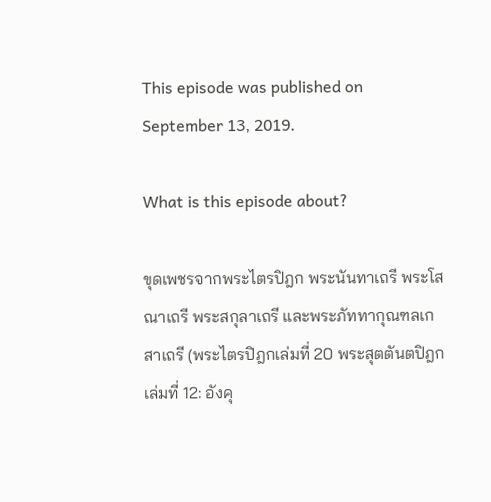This episode was published on September 13, 2019.

What is this episode about?

ขุดเพชรจากพระไตรปิฎก พระนันทาเถรี พระโสณาเถรี พระสกุลาเถรี และพระภัททากุณฑลเกสาเถรี (พระไตรปิฎกเล่มที่ 20 พระสุตตันตปิฎกเล่มที่ 12: อังคุ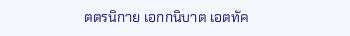ตตรนิกาย เอกกนิบาต เอตทัค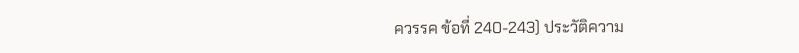ควรรค ข้อที่ 240-243) ประวัติความ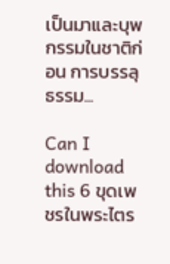เป็นมาและบุพกรรมในชาติก่อน การบรรลุธรรม...

Can I download this 6 ขุดเพชรในพระไตร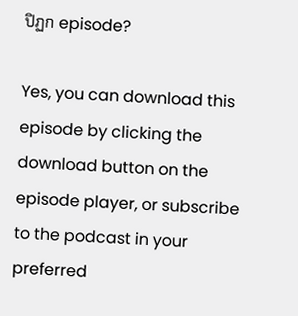ปิฏก episode?

Yes, you can download this episode by clicking the download button on the episode player, or subscribe to the podcast in your preferred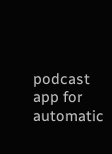podcast app for automatic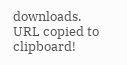downloads.
URL copied to clipboard!